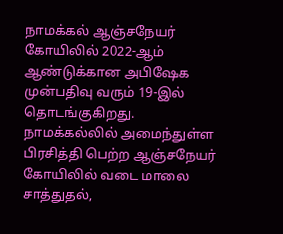நாமக்கல் ஆஞ்சநேயர் கோயிலில் 2022-ஆம் ஆண்டுக்கான அபிஷேக முன்பதிவு வரும் 19-இல் தொடங்குகிறது.
நாமக்கல்லில் அமைந்துள்ள பிரசித்தி பெற்ற ஆஞ்சநேயர் கோயிலில் வடை மாலை சாத்துதல்,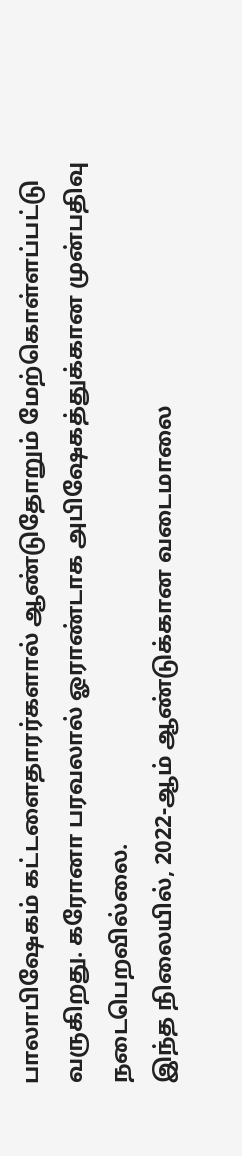பாலாபிஷேகம் கட்டளைதாரர்களால் ஆண்டுதோறும் மேற்கொள்ளப்பட்டு வருகிறது. கரோனா பரவலால் ஓராண்டாக அபிஷேகத்துக்கான முன்பதிவு நடைபெறவில்லை.
இந்த நிலையில், 2022-ஆம் ஆண்டுக்கான வடைமாலை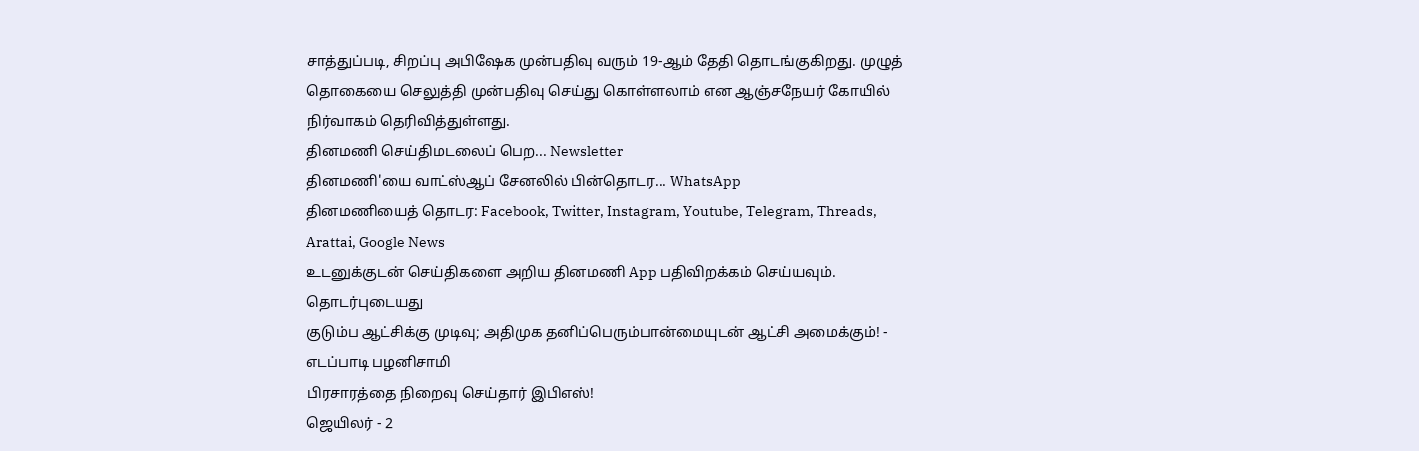சாத்துப்படி, சிறப்பு அபிஷேக முன்பதிவு வரும் 19-ஆம் தேதி தொடங்குகிறது. முழுத் தொகையை செலுத்தி முன்பதிவு செய்து கொள்ளலாம் என ஆஞ்சநேயர் கோயில் நிர்வாகம் தெரிவித்துள்ளது.
தினமணி செய்திமடலைப் பெற... Newsletter
தினமணி'யை வாட்ஸ்ஆப் சேனலில் பின்தொடர... WhatsApp
தினமணியைத் தொடர: Facebook, Twitter, Instagram, Youtube, Telegram, Threads, Arattai, Google News
உடனுக்குடன் செய்திகளை அறிய தினமணி App பதிவிறக்கம் செய்யவும்.
தொடர்புடையது
குடும்ப ஆட்சிக்கு முடிவு; அதிமுக தனிப்பெரும்பான்மையுடன் ஆட்சி அமைக்கும்! - எடப்பாடி பழனிசாமி
பிரசாரத்தை நிறைவு செய்தார் இபிஎஸ்!
ஜெயிலர் - 2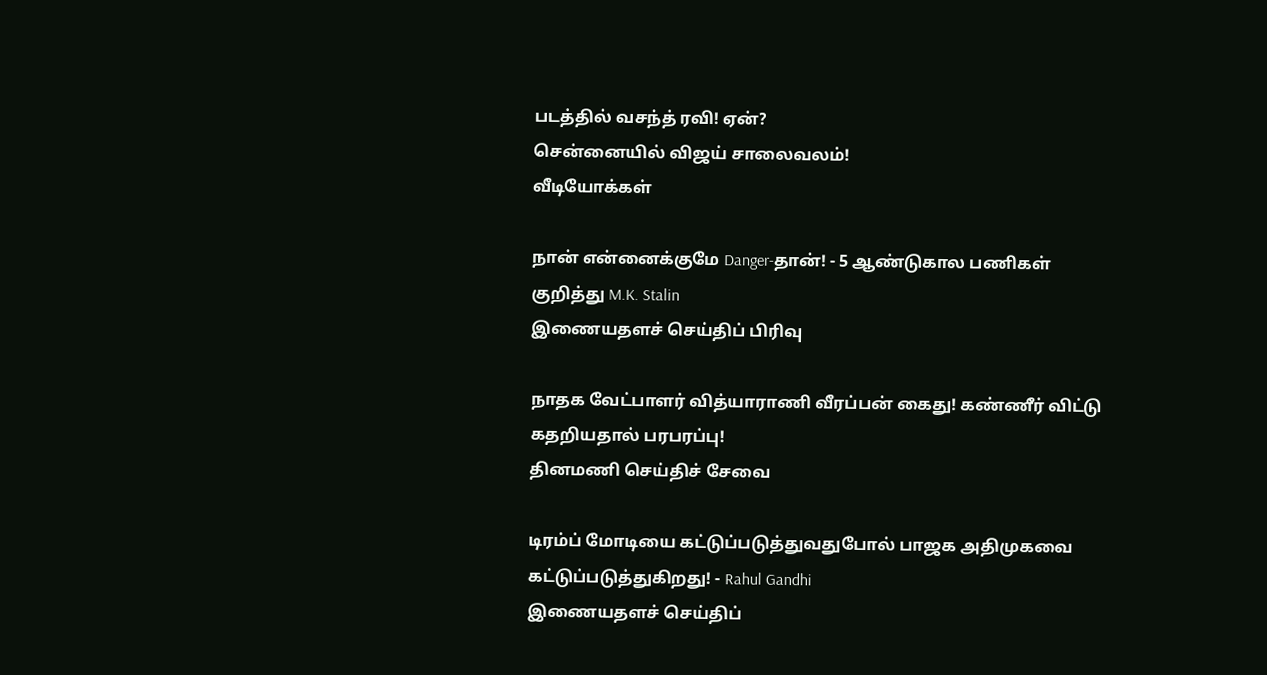படத்தில் வசந்த் ரவி! ஏன்?
சென்னையில் விஜய் சாலைவலம்!
வீடியோக்கள்

நான் என்னைக்குமே Danger-தான்! - 5 ஆண்டுகால பணிகள் குறித்து M.K. Stalin
இணையதளச் செய்திப் பிரிவு

நாதக வேட்பாளர் வித்யாராணி வீரப்பன் கைது! கண்ணீர் விட்டு கதறியதால் பரபரப்பு!
தினமணி செய்திச் சேவை

டிரம்ப் மோடியை கட்டுப்படுத்துவதுபோல் பாஜக அதிமுகவை கட்டுப்படுத்துகிறது! - Rahul Gandhi
இணையதளச் செய்திப்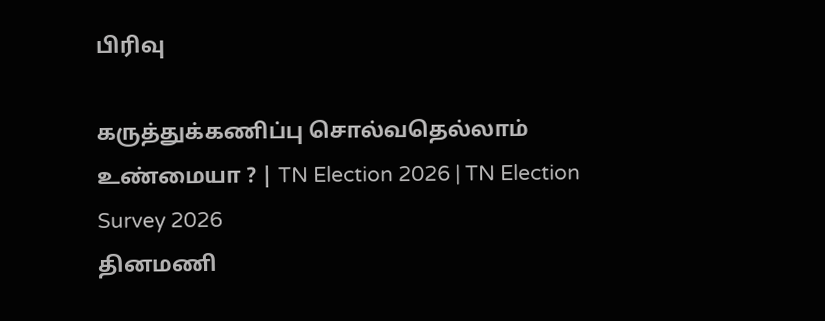பிரிவு

கருத்துக்கணிப்பு சொல்வதெல்லாம் உண்மையா ? | TN Election 2026 | TN Election Survey 2026
தினமணி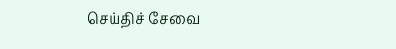செய்திச் சேவை